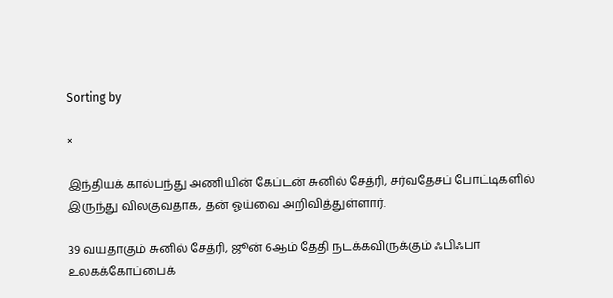Sorting by

×

இந்தியக் கால்பந்து அணியின் கேப்டன் சுனில் சேத்ரி, சர்வதேசப் போட்டிகளில் இருந்து விலகுவதாக, தன் ஓய்வை அறிவித்துள்ளார்.

39 வயதாகும் சுனில் சேத்ரி, ஜூன் 6ஆம் தேதி நடக்கவிருக்கும் ஃபிஃபா உலகக்கோப்பைக்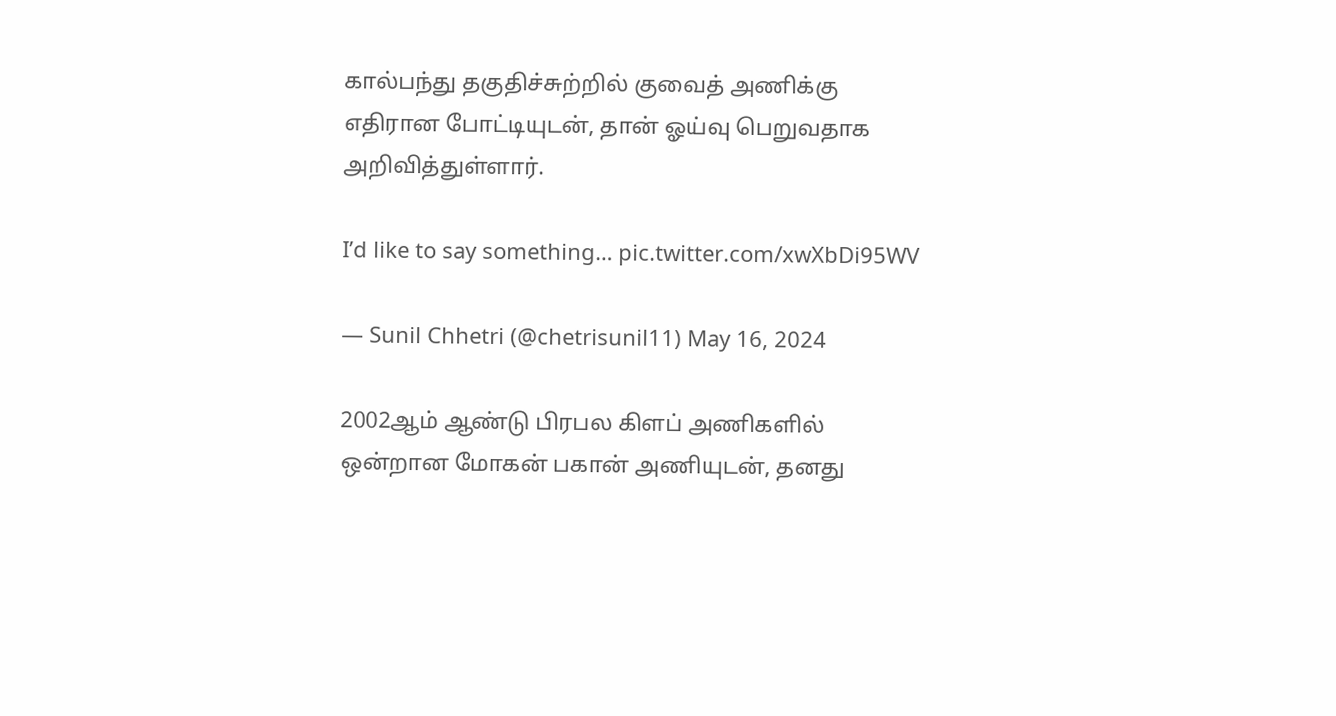கால்பந்து தகுதிச்சுற்றில் குவைத் அணிக்கு எதிரான போட்டியுடன், தான் ஓய்வு பெறுவதாக அறிவித்துள்ளார்.

I’d like to say something… pic.twitter.com/xwXbDi95WV

— Sunil Chhetri (@chetrisunil11) May 16, 2024

2002ஆம் ஆண்டு பிரபல கிளப் அணிகளில் ஒன்றான மோகன் பகான் அணியுடன், தனது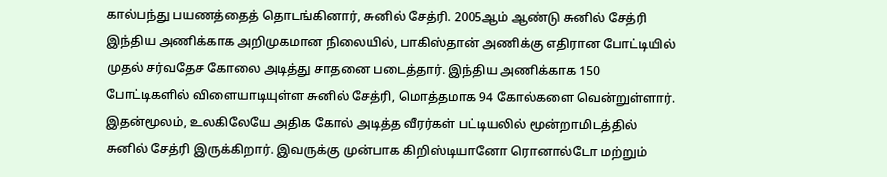கால்பந்து பயணத்தைத் தொடங்கினார், சுனில் சேத்ரி. 2005ஆம் ஆண்டு சுனில் சேத்ரி இந்திய அணிக்காக அறிமுகமான நிலையில், பாகிஸ்தான் அணிக்கு எதிரான போட்டியில் முதல் சர்வதேச கோலை அடித்து சாதனை படைத்தார். இந்திய அணிக்காக 150 போட்டிகளில் விளையாடியுள்ள சுனில் சேத்ரி, மொத்தமாக 94 கோல்களை வென்றுள்ளார். இதன்மூலம், உலகிலேயே அதிக கோல் அடித்த வீரர்கள் பட்டியலில் மூன்றாமிடத்தில் சுனில் சேத்ரி இருக்கிறார். இவருக்கு முன்பாக கிறிஸ்டியானோ ரொனால்டோ மற்றும்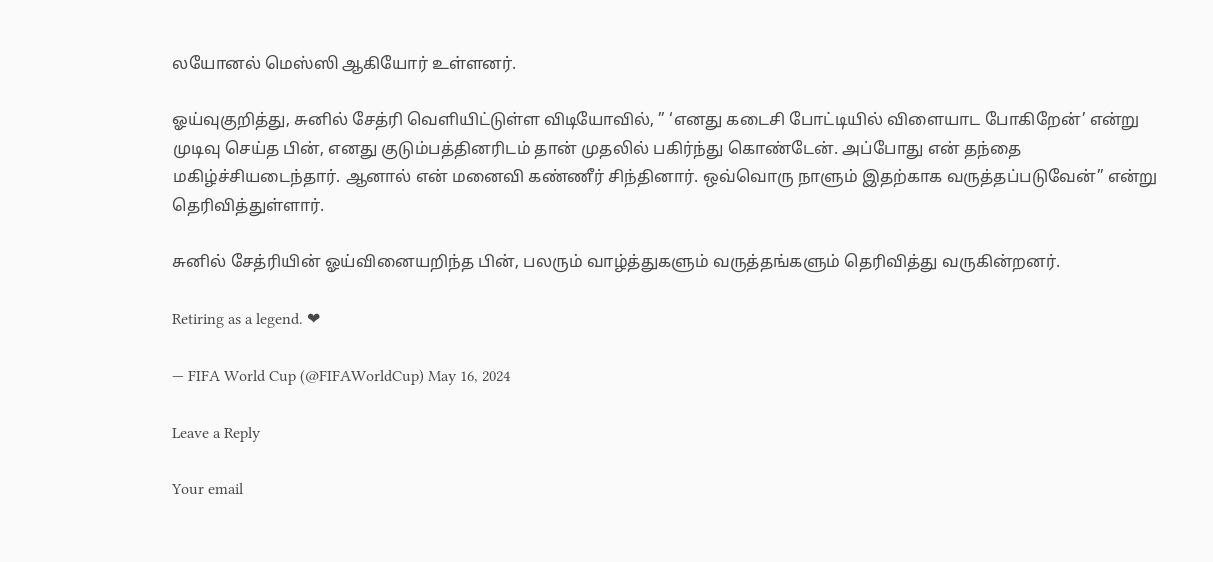லயோனல் மெஸ்ஸி ஆகியோர் உள்ளனர்.

ஓய்வுகுறித்து, சுனில் சேத்ரி வெளியிட்டுள்ள விடியோவில், ” ‘எனது கடைசி போட்டியில் விளையாட போகிறேன்’ என்று முடிவு செய்த பின், எனது குடும்பத்தினரிடம் தான் முதலில் பகிர்ந்து கொண்டேன். அப்போது என் தந்தை மகிழ்ச்சியடைந்தார். ஆனால் என் மனைவி கண்ணீர் சிந்தினார். ஒவ்வொரு நாளும் இதற்காக வருத்தப்படுவேன்” என்று தெரிவித்துள்ளார்.

சுனில் சேத்ரியின் ஓய்வினையறிந்த பின், பலரும் வாழ்த்துகளும் வருத்தங்களும் தெரிவித்து வருகின்றனர்.

Retiring as a legend. ❤

— FIFA World Cup (@FIFAWorldCup) May 16, 2024

Leave a Reply

Your email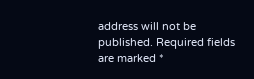address will not be published. Required fields are marked *